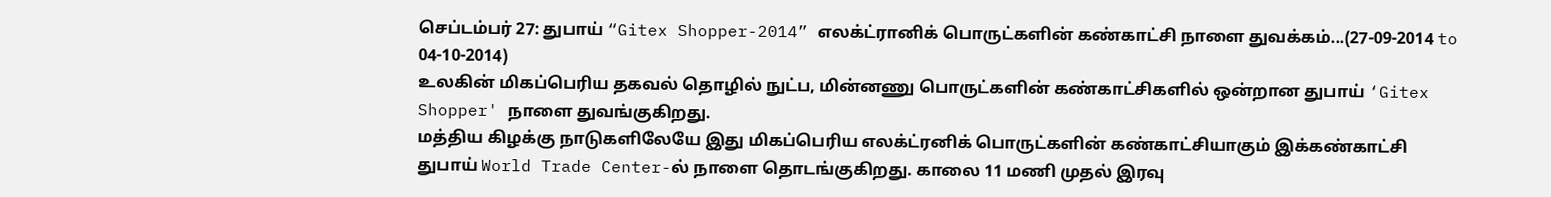செப்டம்பர் 27: துபாய் “Gitex Shopper-2014” எலக்ட்ரானிக் பொருட்களின் கண்காட்சி நாளை துவக்கம்...(27-09-2014 to 04-10-2014)
உலகின் மிகப்பெரிய தகவல் தொழில் நுட்ப, மின்னணு பொருட்களின் கண்காட்சிகளில் ஒன்றான துபாய் ‘Gitex Shopper' நாளை துவங்குகிறது.
மத்திய கிழக்கு நாடுகளிலேயே இது மிகப்பெரிய எலக்ட்ரனிக் பொருட்களின் கண்காட்சியாகும் இக்கண்காட்சி துபாய் World Trade Center-ல் நாளை தொடங்குகிறது. காலை 11 மணி முதல் இரவு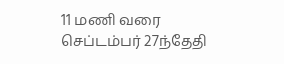11 மணி வரை செப்டம்பர் 27ந்தேதி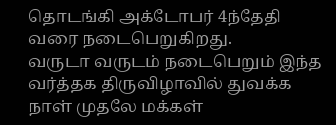தொடங்கி அக்டோபர் 4ந்தேதி வரை நடைபெறுகிறது.
வருடா வருடம் நடைபெறும் இந்த வர்த்தக திருவிழாவில் துவக்க நாள் முதலே மக்கள்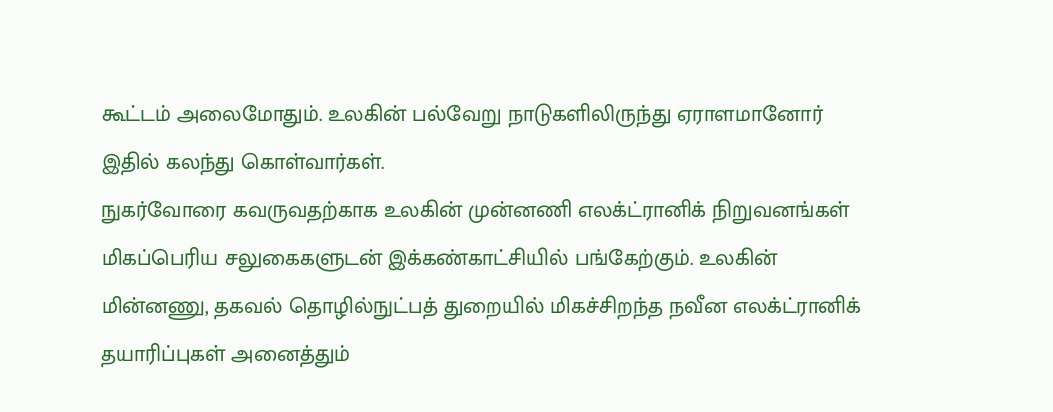கூட்டம் அலைமோதும். உலகின் பல்வேறு நாடுகளிலிருந்து ஏராளமானோர் இதில் கலந்து கொள்வார்கள்.
நுகர்வோரை கவருவதற்காக உலகின் முன்னணி எலக்ட்ரானிக் நிறுவனங்கள் மிகப்பெரிய சலுகைகளுடன் இக்கண்காட்சியில் பங்கேற்கும். உலகின் மின்னணு, தகவல் தொழில்நுட்பத் துறையில் மிகச்சிறந்த நவீன எலக்ட்ரானிக் தயாரிப்புகள் அனைத்தும்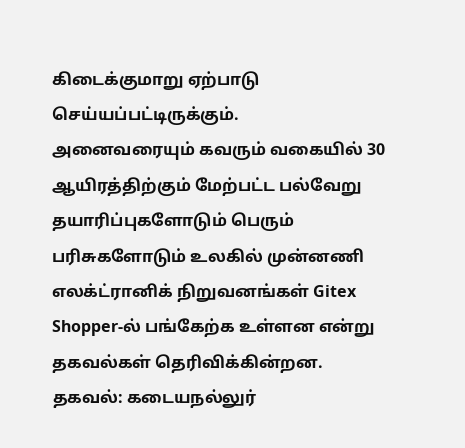கிடைக்குமாறு ஏற்பாடு செய்யப்பட்டிருக்கும்.
அனைவரையும் கவரும் வகையில் 30 ஆயிரத்திற்கும் மேற்பட்ட பல்வேறு தயாரிப்புகளோடும் பெரும் பரிசுகளோடும் உலகில் முன்னணி எலக்ட்ரானிக் நிறுவனங்கள் Gitex Shopper-ல் பங்கேற்க உள்ளன என்று தகவல்கள் தெரிவிக்கின்றன.
தகவல்: கடையநல்லுர்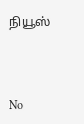நியூஸ்



No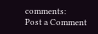comments:
Post a Comment